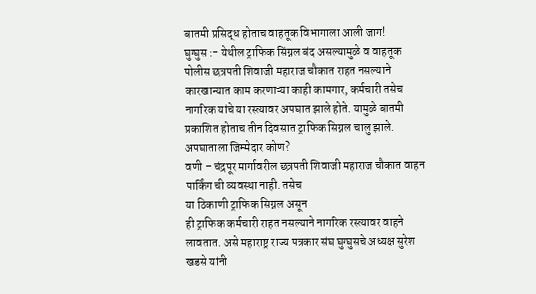बातमी प्रसिद्ध होताच वाहतूक विभागाला आली जाग!
घुग्घुस :- येथील ट्राफिक सिंग्नल बंद असल्यामुळे व वाहतूक पोलीस छत्रपती शिवाजी महाराज चौकात राहत नसल्याने कारखान्यात काम करणाऱ्या काही कामगार, कर्मचारी तसेच नागरिक यांचे या रस्त्यावर अपघात झाले होते. यामुळे बातमी प्रकाशित होताच तीन दिवसात ट्राफिक सिग्नल चालु झाले.
अपघाताला जिम्मेदार कोण?
वणी – चंद्रपूर मार्गावरील छत्रपती शिवाजी महाराज चौकात वाहन पार्किंग ची व्यवस्था नाही. तसेच
या ठिकाणी ट्राफिक सिग्नल असून
ही ट्राफिक कर्मचारी राहत नसल्याने नागरिक रस्त्यावर वाहने लावतात. असे महाराष्ट्र राज्य पत्रकार संघ घुग्घुसचे अध्यक्ष सुरेश खडसे यांनी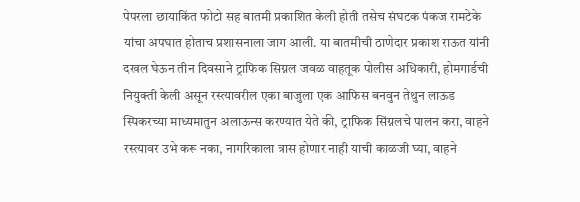पेपरला छायाकिंत फोटो सह बातमी प्रकाशित केली होती तसेच संघटक पंकज रामटेके यांचा अपघात होताच प्रशासनाला जाग आली. या बातमीची ठाणेदार प्रकाश राऊत यांनी दखल घेऊन तीन दिवसाने ट्राफिक सिग्नल जवळ वाहतूक पोलीस अधिकारी, होमगार्डची नियुक्ती केली असून रस्त्यावरील एका बाजुला एक आफिस बनवुन तेथुन लाऊड स्पिकरच्या माध्यमातुन अलाऊन्स करण्यात येते की, ट्राफिक सिंग्नलचे पालन करा, वाहने रस्त्यावर उभे करू नका, नागरिकाला त्रास होणार नाही याची काळजी घ्या, वाहने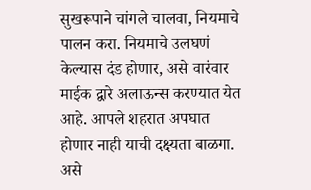सुखरूपाने चांगले चालवा, नियमाचे पालन करा. नियमाचे उलघणं केल्यास दंड होणार, असे वारंवार माईक द्वारे अलाऊन्स करण्यात येत आहे. आपले शहरात अपघात होणार नाही याची दक्ष्यता बाळगा. असे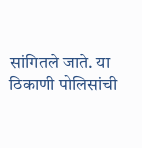सांगितले जाते. या ठिकाणी पोलिसांची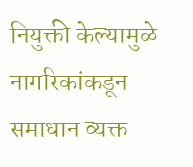नियुक्ती केल्यामुळे नागरिकांकडून समाधान व्यक्त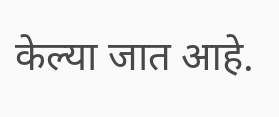केल्या जात आहे.